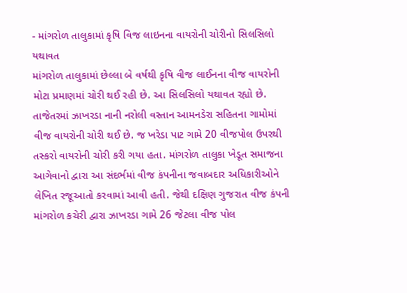- માંગરોળ તાલુકામાં કૃષિ વિજ લાઇનના વાયરોની ચોરીનો સિલસિલો યથાવત
માંગરોળ તાલુકામાં છેલ્લા બે વર્ષથી કૃષિ વીજ લાઈનના વીજ વાયરોની મોટા પ્રમાણમાં ચોરી થઈ રહી છે. આ સિલસિલો યથાવત રહ્યો છે. તાજેતરમાં ઝાખરડા નાની નરોલી વસ્તાન આમનડેરા સહિતના ગામોમાં વીજ વાયરોની ચોરી થઈ છે. જ ખરેડા પાટ ગામે 20 વીજપોલ ઉપરથી તસ્કરો વાયરોની ચોરી કરી ગયા હતા. માંગરોળ તાલુકા ખેડૂત સમાજના આગેવાનો દ્વારા આ સંદર્ભમાં વીજ કંપનીના જવાબદાર અધિકારીઓને લેખિત રજૂઆતો કરવામાં આવી હતી. જેથી દક્ષિણ ગુજરાત વીજ કંપની માંગરોળ કચેરી દ્વારા ઝાખરડા ગામે 26 જેટલા વીજ પોલ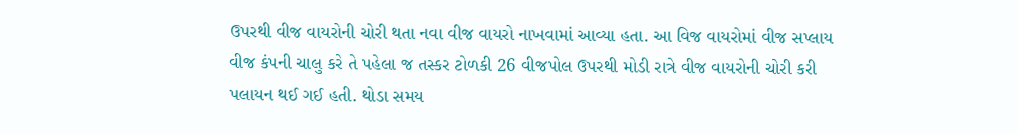ઉપરથી વીજ વાયરોની ચોરી થતા નવા વીજ વાયરો નાખવામાં આવ્યા હતા. આ વિજ વાયરોમાં વીજ સપ્લાય વીજ કંપની ચાલુ કરે તે પહેલા જ તસ્કર ટોળકી 26 વીજપોલ ઉપરથી મોડી રાત્રે વીજ વાયરોની ચોરી કરી પલાયન થઈ ગઈ હતી. થોડા સમય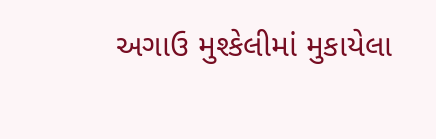અગાઉ મુશ્કેલીમાં મુકાયેલા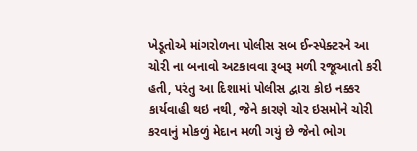ખેડૂતોએ માંગરોળના પોલીસ સબ ઈન્સ્પેક્ટરને આ ચોરી ના બનાવો અટકાવવા રૂબરૂ મળી રજૂઆતો કરી હતી, પરંતુ આ દિશામાં પોલીસ દ્વારા કોઇ નક્કર કાર્યવાહી થઇ નથી, જેને કારણે ચોર ઇસમોને ચોરી કરવાનું મોકળું મેદાન મળી ગયું છે જેનો ભોગ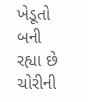ખેડૂતો બની રહ્યા છે ચોરીની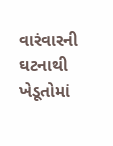વારંવારની ઘટનાથી ખેડૂતોમાં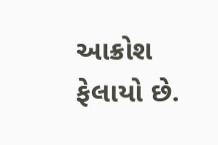આક્રોશ ફેલાયો છે.